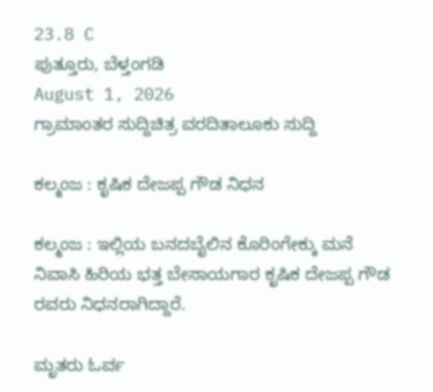23.8 C
ಪುತ್ತೂರು, ಬೆಳ್ತಂಗಡಿ
August 1, 2026
ಗ್ರಾಮಾಂತರ ಸುದ್ದಿಚಿತ್ರ ವರದಿತಾಲೂಕು ಸುದ್ದಿ

ಕಲ್ಮಂಜ : ಕೃಷಿಕ ದೇಜಪ್ಪ ಗೌಡ ನಿಧನ

ಕಲ್ಮಂಜ : ಇಲ್ಲಿಯ ಬನದಬೈಲಿನ ಕೊರಿಂಗೇಕ್ಕು ಮನೆ ನಿವಾಸಿ ಹಿರಿಯ ಭತ್ತ ಬೇಸಾಯಗಾರ ಕೃಷಿಕ ದೇಜಪ್ಪ ಗೌಡ ರವರು ನಿಧನರಾಗಿದ್ದಾರೆ.

ಮೃತರು ಓರ್ವ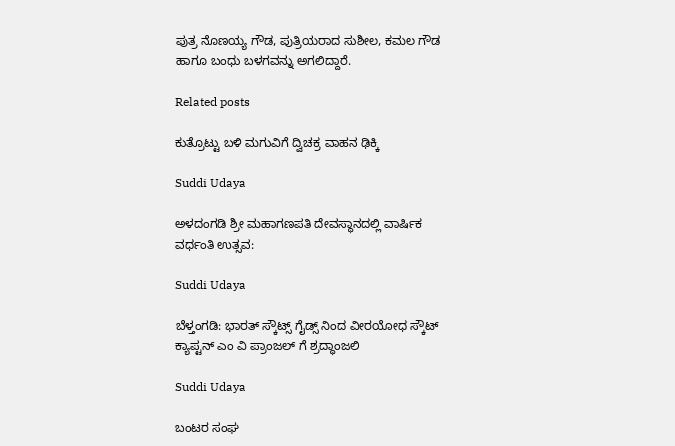ಪುತ್ರ ನೊಣಯ್ಯ ಗೌಡ, ಪುತ್ರಿಯರಾದ ಸುಶೀಲ, ಕಮಲ ಗೌಡ ಹಾಗೂ ಬಂಧು ಬಳಗವನ್ನು ಅಗಲಿದ್ದಾರೆ.

Related posts

ಕುತ್ರೊಟ್ಟು ಬಳಿ ಮಗುವಿಗೆ ದ್ವಿಚಕ್ರ ವಾಹನ ಢಿಕ್ಕಿ

Suddi Udaya

ಅಳದಂಗಡಿ ಶ್ರೀ ಮಹಾಗಣಪತಿ ದೇವಸ್ಥಾನದಲ್ಲಿ ವಾರ್ಷಿಕ ವರ್ಧಂತಿ ಉತ್ಸವ:

Suddi Udaya

ಬೆಳ್ತಂಗಡಿ: ಭಾರತ್ ಸ್ಕೌಟ್ಸ್ ಗೈಡ್ಸ್ ನಿಂದ ವೀರಯೋಧ ಸ್ಕೌಟ್ ಕ್ಯಾಪ್ಟನ್ ಎಂ ವಿ ಪ್ರಾಂಜಲ್ ಗೆ ಶ್ರದ್ಧಾಂಜಲಿ

Suddi Udaya

ಬಂಟರ ಸಂಘ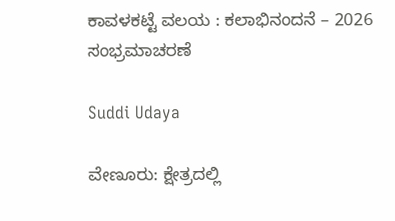ಕಾವಳಕಟ್ಟೆ ವಲಯ : ಕಲಾಭಿನಂದನೆ – 2026 ಸಂಭ್ರಮಾಚರಣೆ

Suddi Udaya

ವೇಣೂರು: ಕ್ಷೇತ್ರದಲ್ಲಿ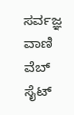ಸರ್ವಜ್ಞ ವಾಣಿ ವೆಬ್ ಸೈಟ್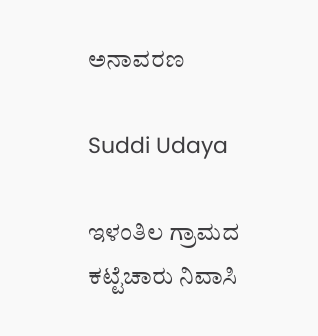ಅನಾವರಣ

Suddi Udaya

ಇಳಂತಿಲ ಗ್ರಾಮದ ಕಟ್ಟೆಚಾರು ನಿವಾಸಿ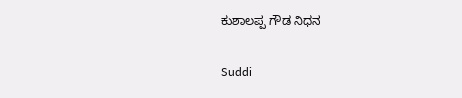ಕುಶಾಲಪ್ಪ ಗೌಡ ನಿಧನ

Suddi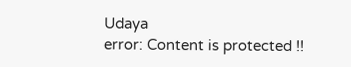Udaya
error: Content is protected !!